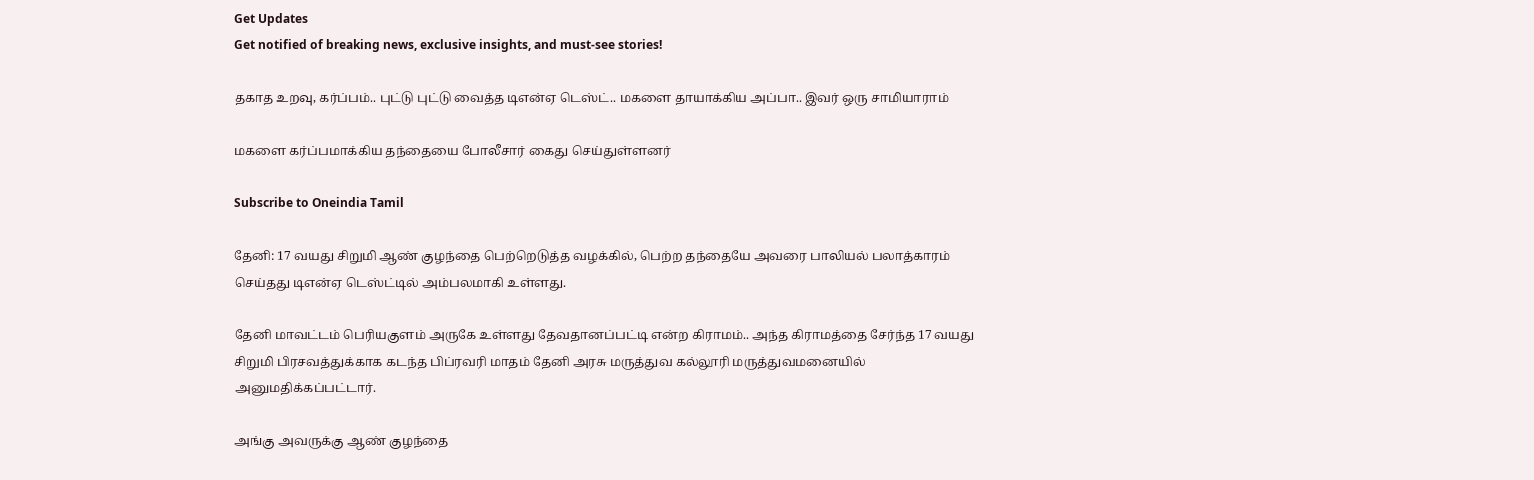Get Updates
Get notified of breaking news, exclusive insights, and must-see stories!

தகாத உறவு, கர்ப்பம்.. புட்டு புட்டு வைத்த டிஎன்ஏ டெஸ்ட்.. மகளை தாயாக்கிய அப்பா.. இவர் ஒரு சாமியாராம்

மகளை கர்ப்பமாக்கிய தந்தையை போலீசார் கைது செய்துள்ளனர்

Subscribe to Oneindia Tamil

தேனி: 17 வயது சிறுமி ஆண் குழந்தை பெற்றெடுத்த வழக்கில், பெற்ற தந்தையே அவரை பாலியல் பலாத்காரம் செய்தது டிஎன்ஏ டெஸ்ட்டில் அம்பலமாகி உள்ளது.

தேனி மாவட்டம் பெரியகுளம் அருகே உள்ளது தேவதானப்பட்டி என்ற கிராமம்.. அந்த கிராமத்தை சேர்ந்த 17 வயது சிறுமி பிரசவத்துக்காக கடந்த பிப்ரவரி மாதம் தேனி அரசு மருத்துவ கல்லூரி மருத்துவமனையில் அனுமதிக்கப்பட்டார்.

அங்கு அவருக்கு ஆண் குழந்தை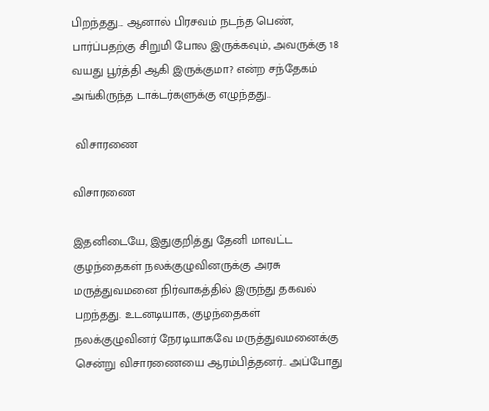பிறந்தது... ஆனால் பிரசவம் நடந்த பெண், பார்ப்பதற்கு சிறுமி போல இருக்கவும், அவருக்கு 18 வயது பூர்த்தி ஆகி இருக்குமா? என்ற சந்தேகம் அங்கிருந்த டாக்டர்களுக்கு எழுந்தது..

 விசாரணை

விசாரணை

இதனிடையே, இதுகுறித்து தேனி மாவட்ட குழந்தைகள் நலக்குழுவினருக்கு அரசு மருத்துவமனை நிர்வாகத்தில் இருந்து தகவல் பறந்தது. உடனடியாக, குழந்தைகள் நலக்குழுவினர் நேரடியாகவே மருத்துவமனைக்கு சென்று விசாரணையை ஆரம்பித்தனர்.. அப்போது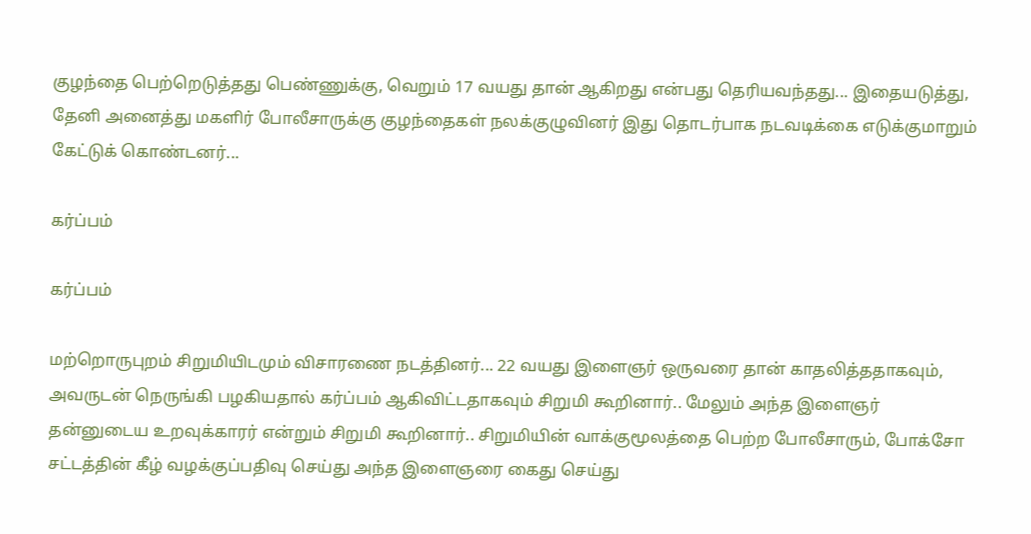குழந்தை பெற்றெடுத்தது பெண்ணுக்கு, வெறும் 17 வயது தான் ஆகிறது என்பது தெரியவந்தது... இதையடுத்து, தேனி அனைத்து மகளிர் போலீசாருக்கு குழந்தைகள் நலக்குழுவினர் இது தொடர்பாக நடவடிக்கை எடுக்குமாறும் கேட்டுக் கொண்டனர்...

கர்ப்பம்

கர்ப்பம்

மற்றொருபுறம் சிறுமியிடமும் விசாரணை நடத்தினர்... 22 வயது இளைஞர் ஒருவரை தான் காதலித்ததாகவும், அவருடன் நெருங்கி பழகியதால் கர்ப்பம் ஆகிவிட்டதாகவும் சிறுமி கூறினார்.. மேலும் அந்த இளைஞர் தன்னுடைய உறவுக்காரர் என்றும் சிறுமி கூறினார்.. சிறுமியின் வாக்குமூலத்தை பெற்ற போலீசாரும், போக்சோ சட்டத்தின் கீழ் வழக்குப்பதிவு செய்து அந்த இளைஞரை கைது செய்து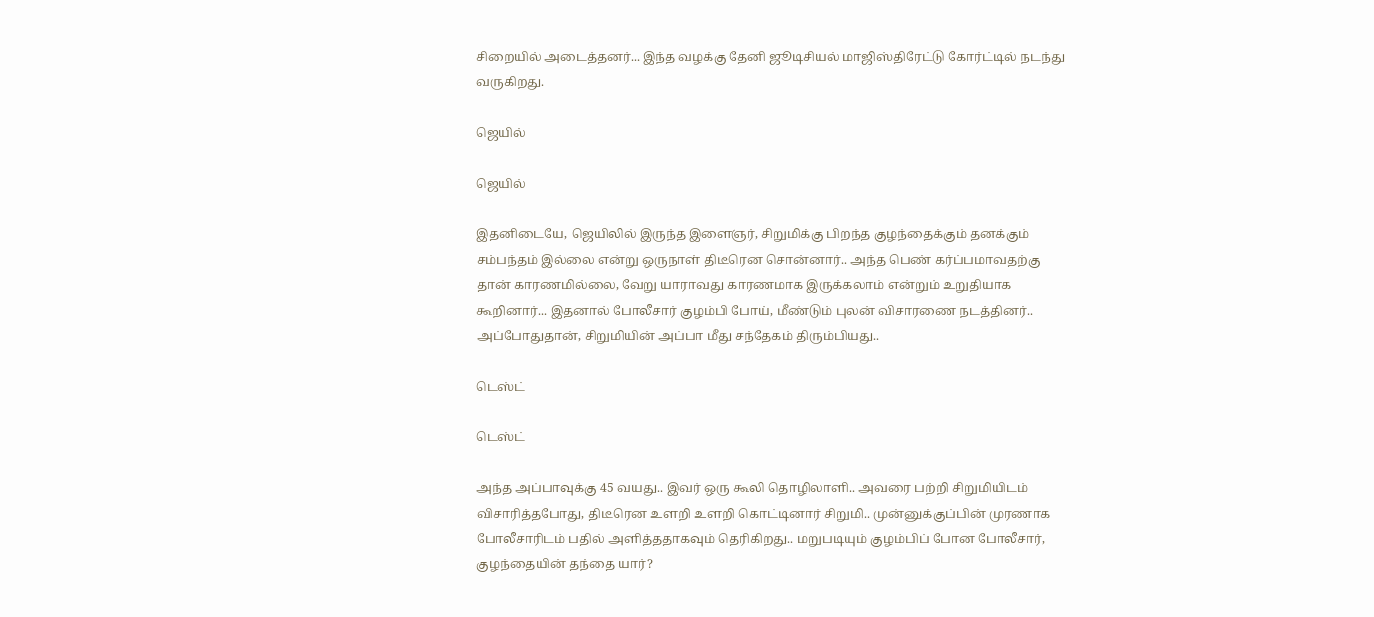சிறையில் அடைத்தனர்... இந்த வழக்கு தேனி ஜூடிசியல் மாஜிஸ்திரேட்டு கோர்ட்டில் நடந்து வருகிறது.

ஜெயில்

ஜெயில்

இதனிடையே, ஜெயிலில் இருந்த இளைஞர், சிறுமிக்கு பிறந்த குழந்தைக்கும் தனக்கும் சம்பந்தம் இல்லை என்று ஒருநாள் திடீரென சொன்னார்.. அந்த பெண் கர்ப்பமாவதற்கு தான் காரணமில்லை, வேறு யாராவது காரணமாக இருக்கலாம் என்றும் உறுதியாக கூறினார்... இதனால் போலீசார் குழம்பி போய், மீண்டும் புலன் விசாரணை நடத்தினர்.. அப்போதுதான், சிறுமியின் அப்பா மீது சந்தேகம் திரும்பியது..

டெஸ்ட்

டெஸ்ட்

அந்த அப்பாவுக்கு 45 வயது.. இவர் ஒரு கூலி தொழிலாளி.. அவரை பற்றி சிறுமியிடம் விசாரித்தபோது, திடீரென உளறி உளறி கொட்டினார் சிறுமி.. முன்னுக்குப்பின் முரணாக போலீசாரிடம் பதில் அளித்ததாகவும் தெரிகிறது.. மறுபடியும் குழம்பிப் போன போலீசார், குழந்தையின் தந்தை யார்?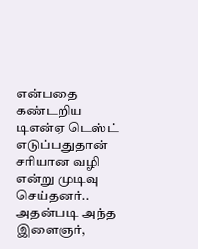என்பதை கண்டறிய டிஎன்ஏ டெஸ்ட் எடுப்பதுதான் சரியான வழி என்று முடிவு செய்தனர்.. அதன்படி அந்த இளைஞர்,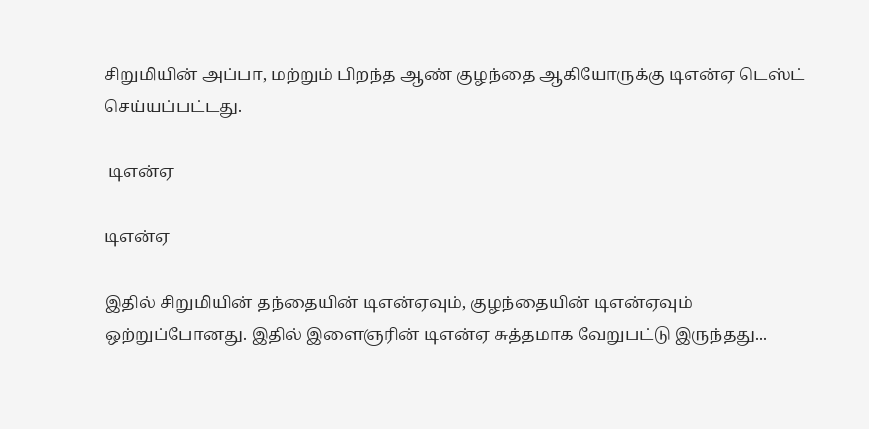சிறுமியின் அப்பா, மற்றும் பிறந்த ஆண் குழந்தை ஆகியோருக்கு டிஎன்ஏ டெஸ்ட் செய்யப்பட்டது.

 டிஎன்ஏ

டிஎன்ஏ

இதில் சிறுமியின் தந்தையின் டிஎன்ஏவும், குழந்தையின் டிஎன்ஏவும் ஒற்றுப்போனது. இதில் இளைஞரின் டிஎன்ஏ சுத்தமாக வேறுபட்டு இருந்தது...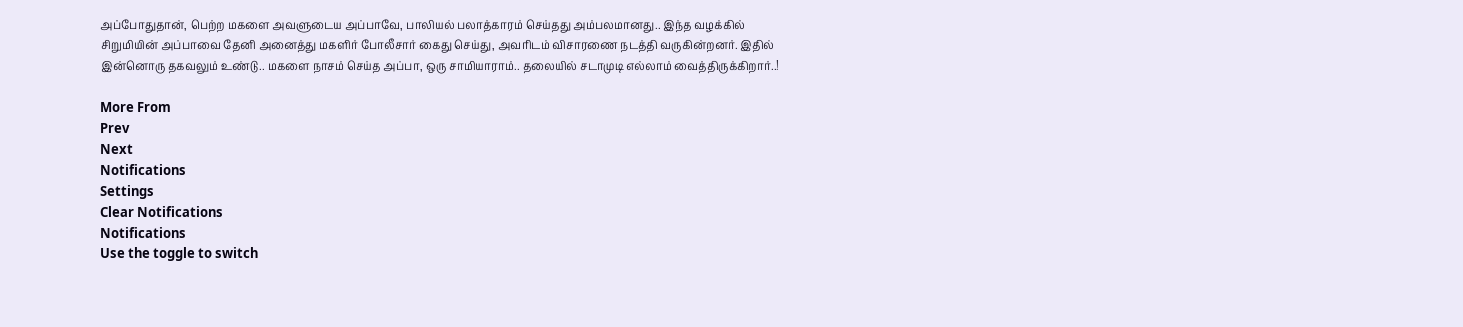அப்போதுதான், பெற்ற மகளை அவளுடைய அப்பாவே, பாலியல் பலாத்காரம் செய்தது அம்பலமானது.. இந்த வழக்கில் சிறுமியின் அப்பாவை தேனி அனைத்து மகளிர் போலீசார் கைது செய்து, அவரிடம் விசாரணை நடத்தி வருகின்றனர். இதில் இன்னொரு தகவலும் உண்டு.. மகளை நாசம் செய்த அப்பா, ஒரு சாமியாராம்.. தலையில் சடாமுடி எல்லாம் வைத்திருக்கிறார்..!

More From
Prev
Next
Notifications
Settings
Clear Notifications
Notifications
Use the toggle to switch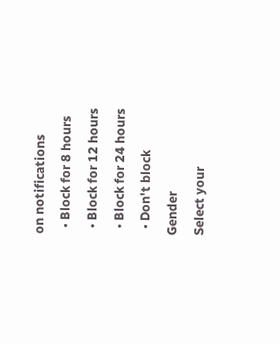on notifications
  • Block for 8 hours
  • Block for 12 hours
  • Block for 24 hours
  • Don't block
Gender
Select your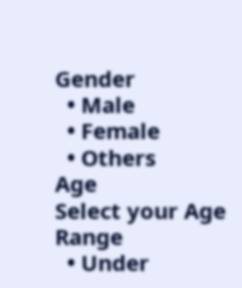Gender
  • Male
  • Female
  • Others
Age
Select your Age Range
  • Under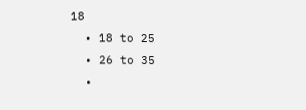18
  • 18 to 25
  • 26 to 35
  •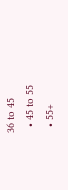36 to 45
  • 45 to 55
  • 55+